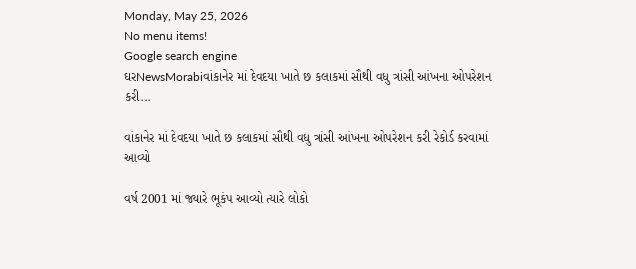Monday, May 25, 2026
No menu items!
Google search engine
ઘરNewsMorabiવાંકાનેર માં દેવદયા ખાતે છ કલાકમાં સૌથી વધુ ત્રાંસી આંખના ઓપરેશન કરી...

વાંકાનેર માં દેવદયા ખાતે છ કલાકમાં સૌથી વધુ ત્રાંસી આંખના ઓપરેશન કરી રેકોર્ડ કરવામાં આવ્યો

વર્ષ 2001 માં જ્યારે ભૂકંપ આવ્યો ત્યારે લોકો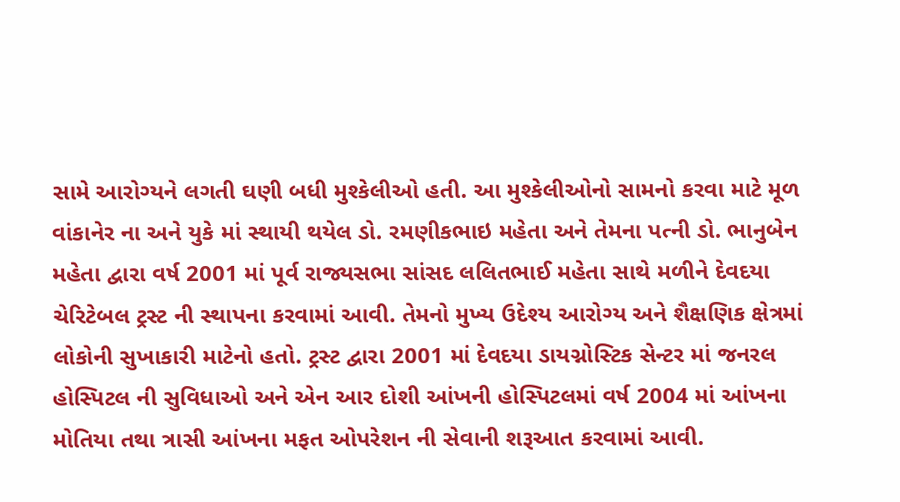સામે આરોગ્યને લગતી ઘણી બધી મુશ્કેલીઓ હતી. આ મુશ્કેલીઓનો સામનો કરવા માટે મૂળ વાંકાનેર ના અને યુકે માં સ્થાયી થયેલ ડો. રમણીકભાઇ મહેતા અને તેમના પત્ની ડો. ભાનુબેન મહેતા દ્વારા વર્ષ 2001 માં પૂર્વ રાજ્યસભા સાંસદ લલિતભાઈ મહેતા સાથે મળીને દેવદયા ચેરિટેબલ ટ્રસ્ટ ની સ્થાપના કરવામાં આવી. તેમનો મુખ્ય ઉદેશ્ય આરોગ્ય અને શૈક્ષણિક ક્ષેત્રમાં લોકોની સુખાકારી માટેનો હતો. ટ્રસ્ટ દ્વારા 2001 માં દેવદયા ડાયગ્નોસ્ટિક સેન્ટર માં જનરલ હોસ્પિટલ ની સુવિધાઓ અને એન આર દોશી આંખની હોસ્પિટલમાં વર્ષ 2004 માં આંખના મોતિયા તથા ત્રાસી આંખના મફત ઓપરેશન ની સેવાની શરૂઆત કરવામાં આવી.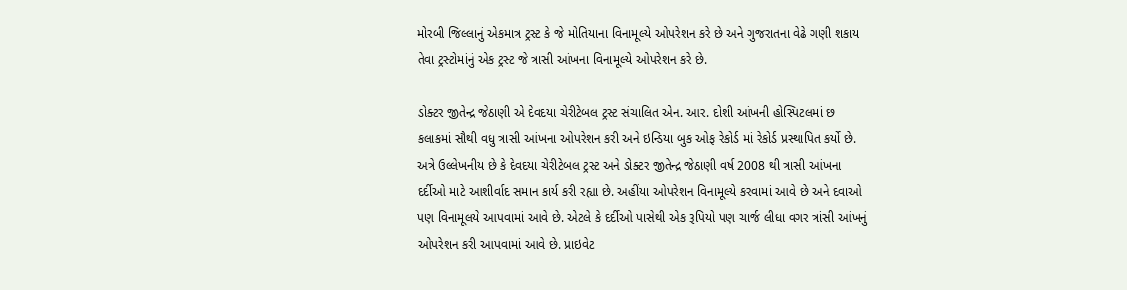મોરબી જિલ્લાનું એકમાત્ર ટ્રસ્ટ કે જે મોતિયાના વિનામૂલ્યે ઓપરેશન કરે છે અને ગુજરાતના વેઢે ગણી શકાય તેવા ટ્રસ્ટોમાંનું એક ટ્રસ્ટ જે ત્રાસી આંખના વિનામૂલ્યે ઓપરેશન કરે છે.

ડોક્ટર જીતેન્દ્ર જેઠાણી એ દેવદયા ચેરીટેબલ ટ્રસ્ટ સંચાલિત એન. આર. દોશી આંખની હોસ્પિટલમાં છ કલાકમાં સૌથી વધુ ત્રાસી આંખના ઓપરેશન કરી અને ઇન્ડિયા બુક ઓફ રેકોર્ડ માં રેકોર્ડ પ્રસ્થાપિત કર્યો છે. અત્રે ઉલ્લેખનીય છે કે દેવદયા ચેરીટેબલ ટ્રસ્ટ અને ડોક્ટર જીતેન્દ્ર જેઠાણી વર્ષ 2008 થી ત્રાસી આંખના દર્દીઓ માટે આશીર્વાદ સમાન કાર્ય કરી રહ્યા છે. અહીંયા ઓપરેશન વિનામૂલ્યે કરવામાં આવે છે અને દવાઓ પણ વિનામૂલયે આપવામાં આવે છે. એટલે કે દર્દીઓ પાસેથી એક રૂપિયો પણ ચાર્જ લીધા વગર ત્રાંસી આંખનું ઓપરેશન કરી આપવામાં આવે છે. પ્રાઇવેટ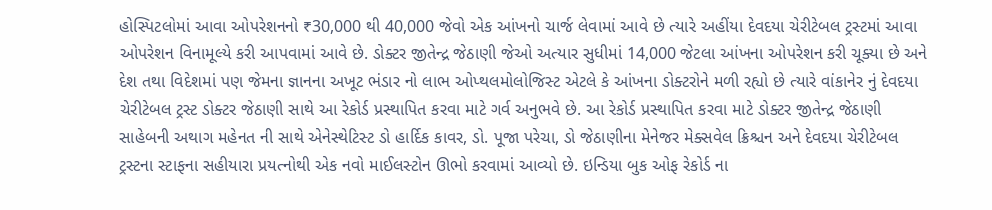હોસ્પિટલોમાં આવા ઓપરેશનનો ₹30,000 થી 40,000 જેવો એક આંખનો ચાર્જ લેવામાં આવે છે ત્યારે અહીંયા દેવદયા ચેરીટેબલ ટ્રસ્ટમાં આવા ઓપરેશન વિનામૂલ્યે કરી આપવામાં આવે છે. ડોક્ટર જીતેન્દ્ર જેઠાણી જેઓ અત્યાર સુધીમાં 14,000 જેટલા આંખના ઓપરેશન કરી ચૂક્યા છે અને દેશ તથા વિદેશમાં પણ જેમના જ્ઞાનના અખૂટ ભંડાર નો લાભ ઓપ્થલમોલોજિસ્ટ એટલે કે આંખના ડોક્ટરોને મળી રહ્યો છે ત્યારે વાંકાનેર નું દેવદયા ચેરીટેબલ ટ્રસ્ટ ડોક્ટર જેઠાણી સાથે આ રેકોર્ડ પ્રસ્થાપિત કરવા માટે ગર્વ અનુભવે છે. આ રેકોર્ડ પ્રસ્થાપિત કરવા માટે ડોક્ટર જીતેન્દ્ર જેઠાણી સાહેબની અથાગ મહેનત ની સાથે એનેસ્થેટિસ્ટ ડો હાર્દિક કાવર, ડો. પૂજા પરેચા, ડો જેઠાણીના મેનેજર મેક્સવેલ ક્રિશ્ચન અને દેવદયા ચેરીટેબલ ટ્રસ્ટના સ્ટાફના સહીયારા પ્રયત્નોથી એક નવો માઈલસ્ટોન ઊભો કરવામાં આવ્યો છે. ઇન્ડિયા બુક ઓફ રેકોર્ડ ના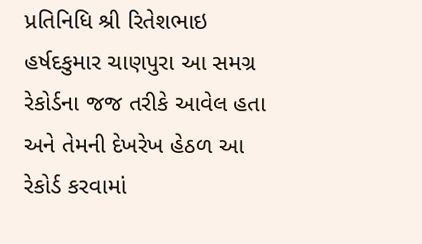પ્રતિનિધિ શ્રી રિતેશભાઇ હર્ષદકુમાર ચાણપુરા આ સમગ્ર રેકોર્ડના જજ તરીકે આવેલ હતા અને તેમની દેખરેખ હેઠળ આ રેકોર્ડ કરવામાં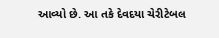આવ્યો છે. આ તકે દેવદયા ચેરીટેબલ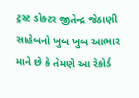ટ્રસ્ટ ડોક્ટર જીતેન્દ્ર જેઠાણી સાહેબનો ખુબ ખુબ આભાર માને છે કે તેમણે આ રેકોર્ડ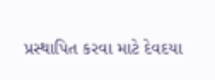પ્રસ્થાપિત કરવા માટે દેવદયા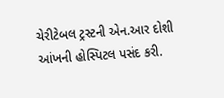ચેરીટેબલ ટ્રસ્ટની એન.આર દોશી આંખની હોસ્પિટલ પસંદ કરી.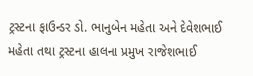ટ્રસ્ટના ફાઉન્ડર ડો. ભાનુબેન મહેતા અને દેવેશભાઈ મહેતા તથા ટ્રસ્ટના હાલના પ્રમુખ રાજેશભાઈ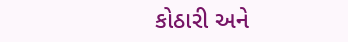કોઠારી અને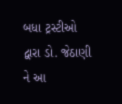બધા ટ્રસ્ટીઓ દ્વારા ડો. જેઠાણી ને આ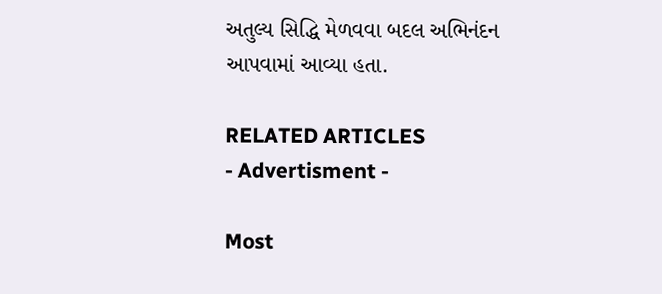અતુલ્ય સિદ્ધિ મેળવવા બદલ અભિનંદન આપવામાં આવ્યા હતા.

RELATED ARTICLES
- Advertisment -

Most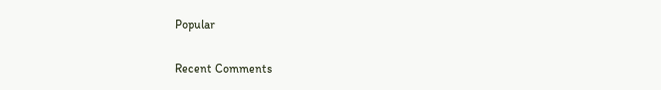Popular

Recent Comments